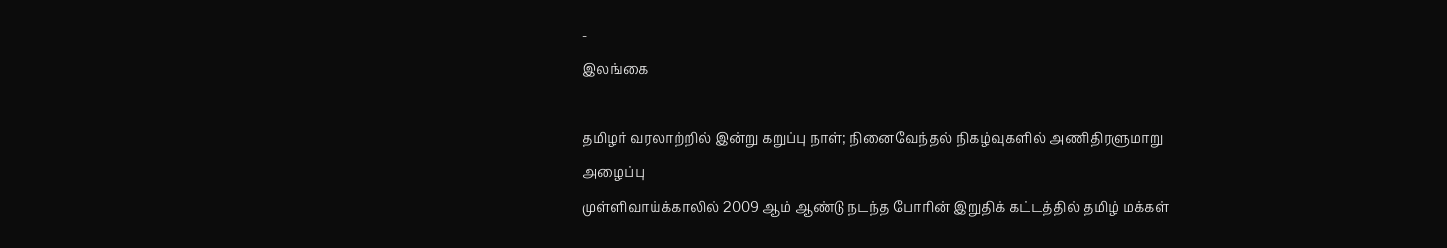-
இலங்கை

தமிழர் வரலாற்றில் இன்று கறுப்பு நாள்; நினைவேந்தல் நிகழ்வுகளில் அணிதிரளுமாறு அழைப்பு
முள்ளிவாய்க்காலில் 2009 ஆம் ஆண்டு நடந்த போரின் இறுதிக் கட்டத்தில் தமிழ் மக்கள்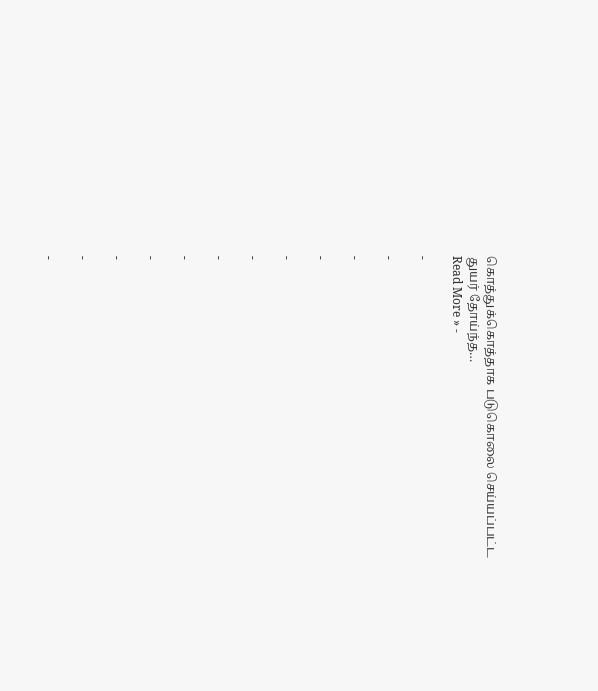கொத்துக்கொத்தாக படுகொலை செய்யப்பட்ட துயர் தோய்ந்த…
Read More » -

-

-

-

-

-

-

-

-

-

-

-

-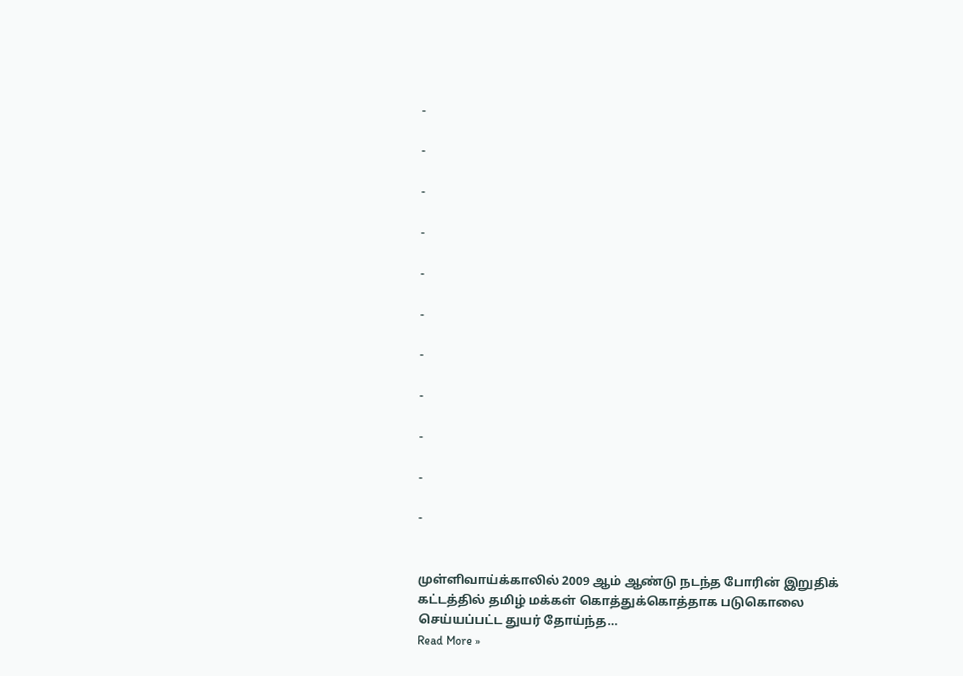-

-

-

-

-

-

-

-

-

-

-


முள்ளிவாய்க்காலில் 2009 ஆம் ஆண்டு நடந்த போரின் இறுதிக் கட்டத்தில் தமிழ் மக்கள் கொத்துக்கொத்தாக படுகொலை செய்யப்பட்ட துயர் தோய்ந்த…
Read More »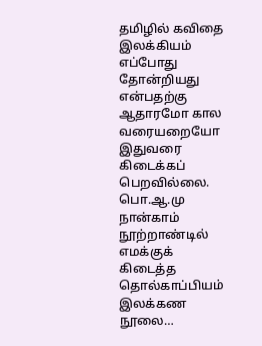தமிழில் கவிதை இலக்கியம் எப்போது தோன்றியது என்பதற்கு ஆதாரமோ கால வரையறையோ இதுவரை கிடைக்கப் பெறவில்லை. பொ.ஆ.மு நான்காம் நூற்றாண்டில் எமக்குக் கிடைத்த தொல்காப்பியம் இலக்கண நூலை…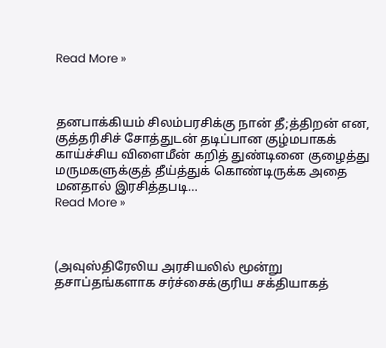Read More »



தனபாக்கியம் சிலம்பரசிக்கு நான் தீ;த்திறன் என, குத்தரிசிச் சோத்துடன் தடிப்பான குழ்மபாகக் காய்ச்சிய விளைமீன் கறித் துண்டினை குழைத்து மருமகளுக்குத் தீய்த்துக் கொண்டிருக்க அதை மனதால் இரசித்தபடி…
Read More »



(அவுஸ்திரேலிய அரசியலில் மூன்று தசாப்தங்களாக சர்ச்சைக்குரிய சக்தியாகத்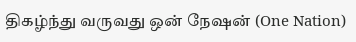திகழ்ந்து வருவது ஒன் நேஷன் (One Nation)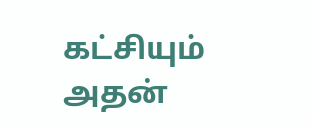கட்சியும் அதன்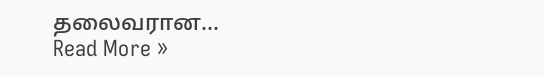தலைவரான…
Read More »